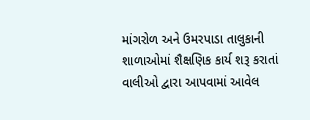માંગરોળ અને ઉમરપાડા તાલુકાની શાળાઓમાં શૈક્ષણિક કાર્ય શરૂ કરાતાં વાલીઓ દ્વારા આપવામાં આવેલ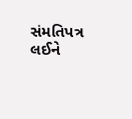સંમતિપત્ર લઈને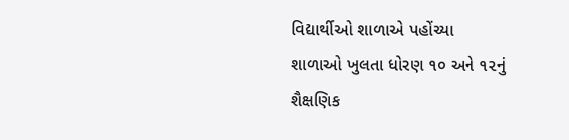વિદ્યાર્થીઓ શાળાએ પહોંચ્યા
શાળાઓ ખુલતા ધોરણ ૧૦ અને ૧૨નું શૈક્ષણિક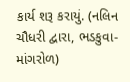કાર્ય શરૂ કરાયું. (નલિન ચૌધરી દ્વારા, ભડકુવા-માંગરોળ)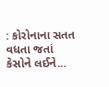: કોરોનાના સતત વધતા જતાં કેસોને લઈને...